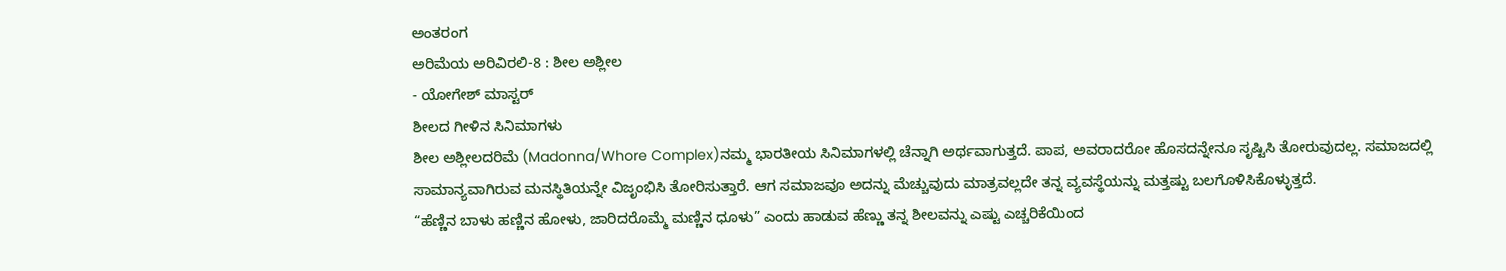ಅಂತರಂಗ
ಅರಿಮೆಯ ಅರಿವಿರಲಿ-8 : ಶೀಲ ಅಶ್ಲೀಲ
- ಯೋಗೇಶ್ ಮಾಸ್ಟರ್
ಶೀಲದ ಗೀಳಿನ ಸಿನಿಮಾಗಳು
ಶೀಲ ಅಶ್ಲೀಲದರಿಮೆ (Madonna/Whore Complex)ನಮ್ಮ ಭಾರತೀಯ ಸಿನಿಮಾಗಳಲ್ಲಿ ಚೆನ್ನಾಗಿ ಅರ್ಥವಾಗುತ್ತದೆ. ಪಾಪ, ಅವರಾದರೋ ಹೊಸದನ್ನೇನೂ ಸೃಷ್ಟಿಸಿ ತೋರುವುದಲ್ಲ. ಸಮಾಜದಲ್ಲಿ ಸಾಮಾನ್ಯವಾಗಿರುವ ಮನಸ್ಥಿತಿಯನ್ನೇ ವಿಜೃಂಭಿಸಿ ತೋರಿಸುತ್ತಾರೆ. ಆಗ ಸಮಾಜವೂ ಅದನ್ನು ಮೆಚ್ಚುವುದು ಮಾತ್ರವಲ್ಲದೇ ತನ್ನ ವ್ಯವಸ್ಥೆಯನ್ನು ಮತ್ತಷ್ಟು ಬಲಗೊಳಿಸಿಕೊಳ್ಳುತ್ತದೆ.
“ಹೆಣ್ಣಿನ ಬಾಳು ಹಣ್ಣಿನ ಹೋಳು, ಜಾರಿದರೊಮ್ಮೆ ಮಣ್ಣಿನ ಧೂಳು” ಎಂದು ಹಾಡುವ ಹೆಣ್ಣು ತನ್ನ ಶೀಲವನ್ನು ಎಷ್ಟು ಎಚ್ಚರಿಕೆಯಿಂದ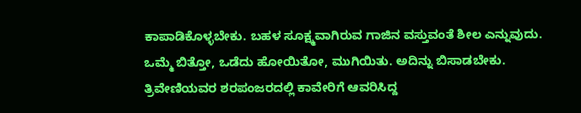ಕಾಪಾಡಿಕೊಳ್ಳಬೇಕು. ಬಹಳ ಸೂಕ್ಷ್ಮವಾಗಿರುವ ಗಾಜಿನ ವಸ್ತುವಂತೆ ಶೀಲ ಎನ್ನುವುದು. ಒಮ್ಮೆ ಬಿತ್ತೋ, ಒಡೆದು ಹೋಯಿತೋ, ಮುಗಿಯಿತು. ಅದಿನ್ನು ಬಿಸಾಡಬೇಕು. ತ್ರಿವೇಣಿಯವರ ಶರಪಂಜರದಲ್ಲಿ ಕಾವೇರಿಗೆ ಆವರಿಸಿದ್ದ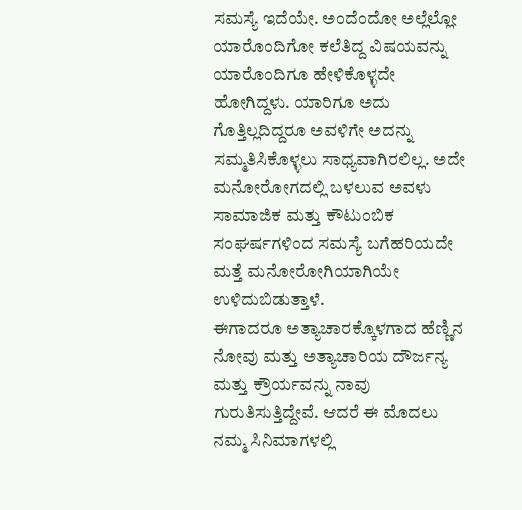ಸಮಸ್ಯೆ ಇದೆಯೇ. ಅಂದೆಂದೋ ಅಲ್ಲೆಲ್ಲೋ ಯಾರೊಂದಿಗೋ ಕಲೆತಿದ್ದ ವಿಷಯವನ್ನು ಯಾರೊಂದಿಗೂ ಹೇಳಿಕೊಳ್ಳದೇ ಹೋಗಿದ್ದಳು. ಯಾರಿಗೂ ಅದು ಗೊತ್ತಿಲ್ಲದಿದ್ದರೂ ಅವಳಿಗೇ ಅದನ್ನು ಸಮ್ಮತಿಸಿಕೊಳ್ಳಲು ಸಾಧ್ಯವಾಗಿರಲಿಲ್ಲ. ಅದೇ ಮನೋರೋಗದಲ್ಲಿ ಬಳಲುವ ಅವಳು ಸಾಮಾಜಿಕ ಮತ್ತು ಕೌಟುಂಬಿಕ ಸಂಘರ್ಷಗಳಿಂದ ಸಮಸ್ಯೆ ಬಗೆಹರಿಯದೇ ಮತ್ತೆ ಮನೋರೋಗಿಯಾಗಿಯೇ ಉಳಿದುಬಿಡುತ್ತಾಳೆ.
ಈಗಾದರೂ ಅತ್ಯಾಚಾರಕ್ಕೊಳಗಾದ ಹೆಣ್ಣಿನ ನೋವು ಮತ್ತು ಅತ್ಯಾಚಾರಿಯ ದೌರ್ಜನ್ಯ ಮತ್ತು ಕ್ರೌರ್ಯವನ್ನು ನಾವು ಗುರುತಿಸುತ್ತಿದ್ದೇವೆ. ಆದರೆ ಈ ಮೊದಲು ನಮ್ಮ ಸಿನಿಮಾಗಳಲ್ಲಿ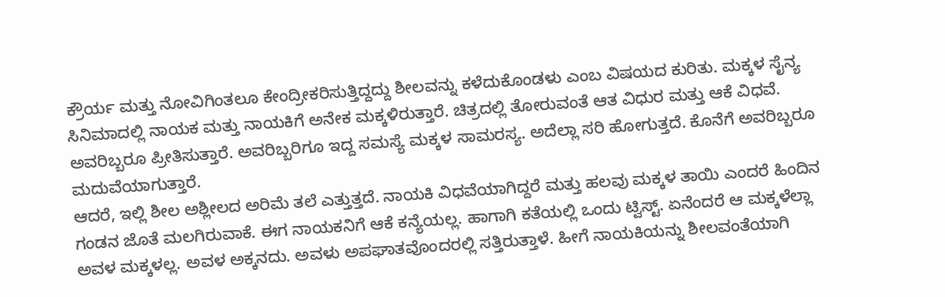ಕ್ರೌರ್ಯ ಮತ್ತು ನೋವಿಗಿಂತಲೂ ಕೇಂದ್ರೀಕರಿಸುತ್ತಿದ್ದದ್ದು ಶೀಲವನ್ನು ಕಳೆದುಕೊಂಡಳು ಎಂಬ ವಿಷಯದ ಕುರಿತು. ಮಕ್ಕಳ ಸೈನ್ಯ ಸಿನಿಮಾದಲ್ಲಿ ನಾಯಕ ಮತ್ತು ನಾಯಕಿಗೆ ಅನೇಕ ಮಕ್ಕಳಿರುತ್ತಾರೆ. ಚಿತ್ರದಲ್ಲಿ ತೋರುವಂತೆ ಆತ ವಿಧುರ ಮತ್ತು ಆಕೆ ವಿಧವೆ. ಅವರಿಬ್ಬರೂ ಪ್ರೀತಿಸುತ್ತಾರೆ. ಅವರಿಬ್ಬರಿಗೂ ಇದ್ದ ಸಮಸ್ಯೆ ಮಕ್ಕಳ ಸಾಮರಸ್ಯ. ಅದೆಲ್ಲಾ ಸರಿ ಹೋಗುತ್ತದೆ. ಕೊನೆಗೆ ಅವರಿಬ್ಬರೂ ಮದುವೆಯಾಗುತ್ತಾರೆ.
ಆದರೆ, ಇಲ್ಲಿ ಶೀಲ ಅಶ್ಲೀಲದ ಅರಿಮೆ ತಲೆ ಎತ್ತುತ್ತದೆ. ನಾಯಕಿ ವಿಧವೆಯಾಗಿದ್ದರೆ ಮತ್ತು ಹಲವು ಮಕ್ಕಳ ತಾಯಿ ಎಂದರೆ ಹಿಂದಿನ ಗಂಡನ ಜೊತೆ ಮಲಗಿರುವಾಕೆ. ಈಗ ನಾಯಕನಿಗೆ ಆಕೆ ಕನ್ಯೆಯಲ್ಲ. ಹಾಗಾಗಿ ಕತೆಯಲ್ಲಿ ಒಂದು ಟ್ವಿಸ್ಟ್. ಏನೆಂದರೆ ಆ ಮಕ್ಕಳೆಲ್ಲಾ ಅವಳ ಮಕ್ಕಳಲ್ಲ. ಅವಳ ಅಕ್ಕನದು. ಅವಳು ಅಪಘಾತವೊಂದರಲ್ಲಿ ಸತ್ತಿರುತ್ತಾಳೆ. ಹೀಗೆ ನಾಯಕಿಯನ್ನು ಶೀಲವಂತೆಯಾಗಿ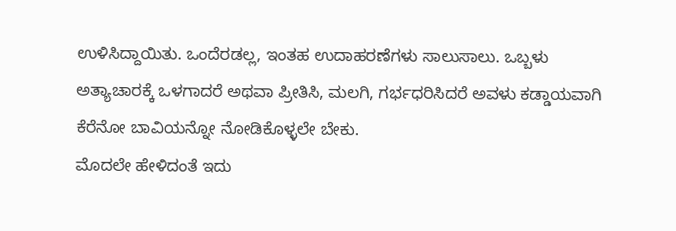ಉಳಿಸಿದ್ದಾಯಿತು. ಒಂದೆರಡಲ್ಲ, ಇಂತಹ ಉದಾಹರಣೆಗಳು ಸಾಲುಸಾಲು. ಒಬ್ಬಳು ಅತ್ಯಾಚಾರಕ್ಕೆ ಒಳಗಾದರೆ ಅಥವಾ ಪ್ರೀತಿಸಿ, ಮಲಗಿ, ಗರ್ಭಧರಿಸಿದರೆ ಅವಳು ಕಡ್ಡಾಯವಾಗಿ ಕೆರೆನೋ ಬಾವಿಯನ್ನೋ ನೋಡಿಕೊಳ್ಳಲೇ ಬೇಕು.
ಮೊದಲೇ ಹೇಳಿದಂತೆ ಇದು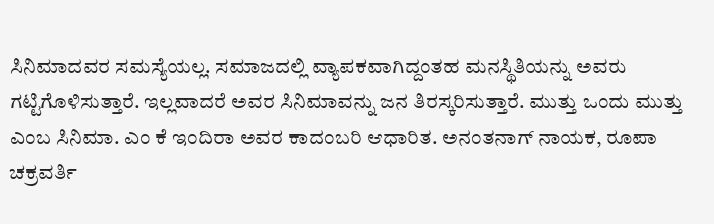ಸಿನಿಮಾದವರ ಸಮಸ್ಯೆಯಲ್ಲ. ಸಮಾಜದಲ್ಲಿ ವ್ಯಾಪಕವಾಗಿದ್ದಂತಹ ಮನಸ್ಥಿತಿಯನ್ನು ಅವರು ಗಟ್ಟಿಗೊಳಿಸುತ್ತಾರೆ. ಇಲ್ಲವಾದರೆ ಅವರ ಸಿನಿಮಾವನ್ನು ಜನ ತಿರಸ್ಕರಿಸುತ್ತಾರೆ. ಮುತ್ತು ಒಂದು ಮುತ್ತು ಎಂಬ ಸಿನಿಮಾ. ಎಂ ಕೆ ಇಂದಿರಾ ಅವರ ಕಾದಂಬರಿ ಆಧಾರಿತ. ಅನಂತನಾಗ್ ನಾಯಕ, ರೂಪಾ ಚಕ್ರವರ್ತಿ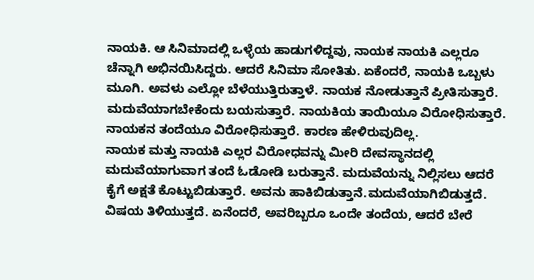ನಾಯಕಿ. ಆ ಸಿನಿಮಾದಲ್ಲಿ ಒಳ್ಳೆಯ ಹಾಡುಗಳಿದ್ದವು, ನಾಯಕ ನಾಯಕಿ ಎಲ್ಲರೂ ಚೆನ್ನಾಗಿ ಅಭಿನಯಿಸಿದ್ದರು. ಆದರೆ ಸಿನಿಮಾ ಸೋತಿತು. ಏಕೆಂದರೆ, ನಾಯಕಿ ಒಬ್ಬಳು ಮೂಗಿ. ಅವಳು ಎಲ್ಲೋ ಬೆಳೆಯುತ್ತಿರುತ್ತಾಳೆ. ನಾಯಕ ನೋಡುತ್ತಾನೆ ಪ್ರೀತಿಸುತ್ತಾರೆ. ಮದುವೆಯಾಗಬೇಕೆಂದು ಬಯಸುತ್ತಾರೆ. ನಾಯಕಿಯ ತಾಯಿಯೂ ವಿರೋಧಿಸುತ್ತಾರೆ. ನಾಯಕನ ತಂದೆಯೂ ವಿರೋಧಿಸುತ್ತಾರೆ. ಕಾರಣ ಹೇಳಿರುವುದಿಲ್ಲ.
ನಾಯಕ ಮತ್ತು ನಾಯಕಿ ಎಲ್ಲರ ವಿರೋಧವನ್ನು ಮೀರಿ ದೇವಸ್ಥಾನದಲ್ಲಿ ಮದುವೆಯಾಗುವಾಗ ತಂದೆ ಓಡೋಡಿ ಬರುತ್ತಾನೆ. ಮದುವೆಯನ್ನು ನಿಲ್ಲಿಸಲು ಆದರೆ ಕೈಗೆ ಅಕ್ಷತೆ ಕೊಟ್ಟುಬಿಡುತ್ತಾರೆ. ಅವನು ಹಾಕಿಬಿಡುತ್ತಾನೆ.ಮದುವೆಯಾಗಿಬಿಡುತ್ತದೆ. ವಿಷಯ ತಿಳಿಯುತ್ತದೆ. ಏನೆಂದರೆ, ಅವರಿಬ್ಬರೂ ಒಂದೇ ತಂದೆಯ, ಆದರೆ ಬೇರೆ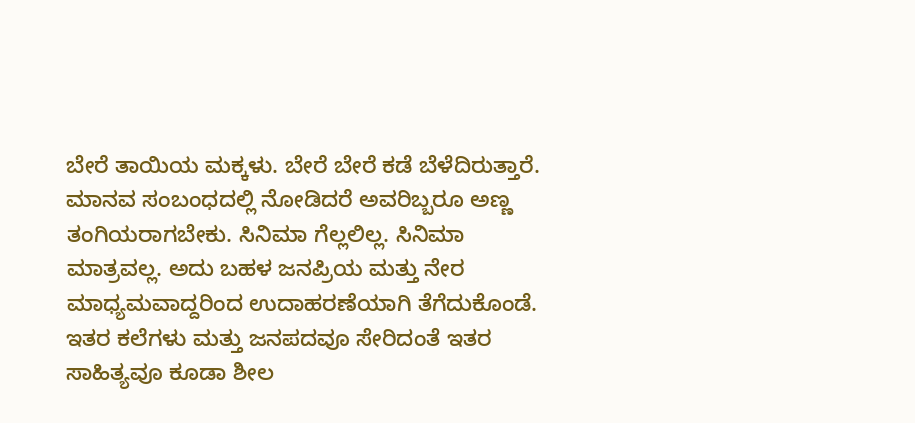ಬೇರೆ ತಾಯಿಯ ಮಕ್ಕಳು. ಬೇರೆ ಬೇರೆ ಕಡೆ ಬೆಳೆದಿರುತ್ತಾರೆ. ಮಾನವ ಸಂಬಂಧದಲ್ಲಿ ನೋಡಿದರೆ ಅವರಿಬ್ಬರೂ ಅಣ್ಣ ತಂಗಿಯರಾಗಬೇಕು. ಸಿನಿಮಾ ಗೆಲ್ಲಲಿಲ್ಲ. ಸಿನಿಮಾ ಮಾತ್ರವಲ್ಲ. ಅದು ಬಹಳ ಜನಪ್ರಿಯ ಮತ್ತು ನೇರ ಮಾಧ್ಯಮವಾದ್ದರಿಂದ ಉದಾಹರಣೆಯಾಗಿ ತೆಗೆದುಕೊಂಡೆ. ಇತರ ಕಲೆಗಳು ಮತ್ತು ಜನಪದವೂ ಸೇರಿದಂತೆ ಇತರ ಸಾಹಿತ್ಯವೂ ಕೂಡಾ ಶೀಲ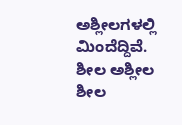ಅಶ್ಲೀಲಗಳಲ್ಲಿ ಮಿಂದೆದ್ದಿವೆ.
ಶೀಲ ಅಶ್ಲೀಲ
ಶೀಲ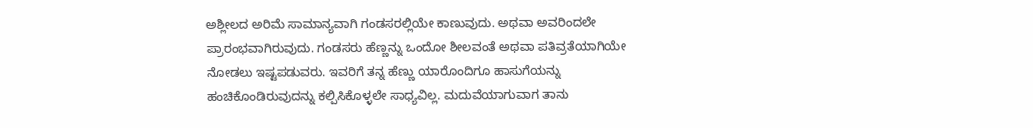ಅಶ್ಲೀಲದ ಅರಿಮೆ ಸಾಮಾನ್ಯವಾಗಿ ಗಂಡಸರಲ್ಲಿಯೇ ಕಾಣುವುದು. ಅಥವಾ ಅವರಿಂದಲೇ ಪ್ರಾರಂಭವಾಗಿರುವುದು. ಗಂಡಸರು ಹೆಣ್ಣನ್ನು ಒಂದೋ ಶೀಲವಂತೆ ಅಥವಾ ಪತಿವ್ರತೆಯಾಗಿಯೇ ನೋಡಲು ಇಷ್ಟಪಡುವರು. ಇವರಿಗೆ ತನ್ನ ಹೆಣ್ಣು ಯಾರೊಂದಿಗೂ ಹಾಸುಗೆಯನ್ನು ಹಂಚಿಕೊಂಡಿರುವುದನ್ನು ಕಲ್ಪಿಸಿಕೊಳ್ಳಲೇ ಸಾಧ್ಯವಿಲ್ಲ. ಮದುವೆಯಾಗುವಾಗ ತಾನು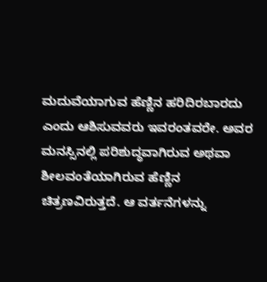ಮದುವೆಯಾಗುವ ಹೆಣ್ಣಿನ ಹರಿದಿರಬಾರದು ಎಂದು ಆಶಿಸುವವರು ಇವರಂತವರೇ. ಅವರ ಮನಸ್ಸಿನಲ್ಲಿ ಪರಿಶುದ್ಧವಾಗಿರುವ ಅಥವಾ ಶೀಲವಂತೆಯಾಗಿರುವ ಹೆಣ್ಣಿನ ಚಿತ್ರಣವಿರುತ್ತದೆ. ಆ ವರ್ತನೆಗಳನ್ನು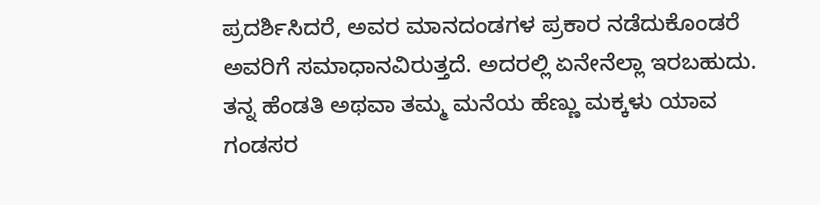ಪ್ರದರ್ಶಿಸಿದರೆ, ಅವರ ಮಾನದಂಡಗಳ ಪ್ರಕಾರ ನಡೆದುಕೊಂಡರೆ ಅವರಿಗೆ ಸಮಾಧಾನವಿರುತ್ತದೆ. ಅದರಲ್ಲಿ ಏನೇನೆಲ್ಲಾ ಇರಬಹುದು. ತನ್ನ ಹೆಂಡತಿ ಅಥವಾ ತಮ್ಮ ಮನೆಯ ಹೆಣ್ಣು ಮಕ್ಕಳು ಯಾವ ಗಂಡಸರ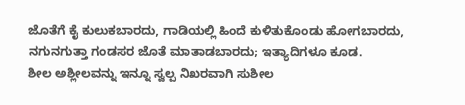ಜೊತೆಗೆ ಕೈ ಕುಲುಕಬಾರದು, ಗಾಡಿಯಲ್ಲಿ ಹಿಂದೆ ಕುಳಿತುಕೊಂಡು ಹೋಗಬಾರದು, ನಗುನಗುತ್ತಾ ಗಂಡಸರ ಜೊತೆ ಮಾತಾಡಬಾರದು; ಇತ್ಯಾದಿಗಳೂ ಕೂಡ.
ಶೀಲ ಅಶ್ಲೀಲವನ್ನು ಇನ್ನೂ ಸ್ವಲ್ಪ ನಿಖರವಾಗಿ ಸುಶೀಲ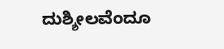ದುಶ್ಶೀಲವೆಂದೂ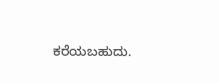ಕರೆಯಬಹುದು.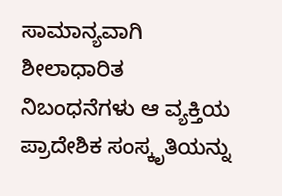ಸಾಮಾನ್ಯವಾಗಿ ಶೀಲಾಧಾರಿತ ನಿಬಂಧನೆಗಳು ಆ ವ್ಯಕ್ತಿಯ ಪ್ರಾದೇಶಿಕ ಸಂಸ್ಕೃತಿಯನ್ನು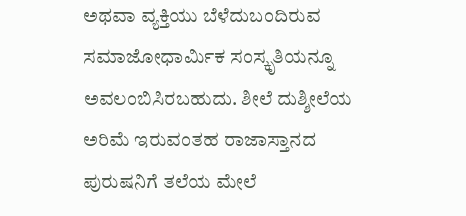ಅಥವಾ ವ್ಯಕ್ತಿಯು ಬೆಳೆದುಬಂದಿರುವ ಸಮಾಜೋಧಾರ್ಮಿಕ ಸಂಸ್ಕೃತಿಯನ್ನೂ ಅವಲಂಬಿಸಿರಬಹುದು. ಶೀಲೆ ದುಶ್ಶೀಲೆಯ ಅರಿಮೆ ಇರುವಂತಹ ರಾಜಾಸ್ತಾನದ ಪುರುಷನಿಗೆ ತಲೆಯ ಮೇಲೆ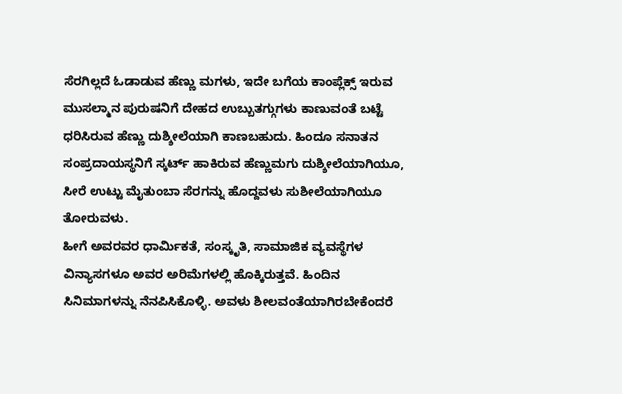ಸೆರಗಿಲ್ಲದೆ ಓಡಾಡುವ ಹೆಣ್ಣು ಮಗಳು, ಇದೇ ಬಗೆಯ ಕಾಂಪ್ಲೆಕ್ಸ್ ಇರುವ ಮುಸಲ್ಮಾನ ಪುರುಷನಿಗೆ ದೇಹದ ಉಬ್ಬುತಗ್ಗುಗಳು ಕಾಣುವಂತೆ ಬಟ್ಟೆ ಧರಿಸಿರುವ ಹೆಣ್ಣು ದುಶ್ಶೀಲೆಯಾಗಿ ಕಾಣಬಹುದು. ಹಿಂದೂ ಸನಾತನ ಸಂಪ್ರದಾಯಸ್ಥನಿಗೆ ಸ್ಕರ್ಟ್ ಹಾಕಿರುವ ಹೆಣ್ಣುಮಗು ದುಶ್ಶೀಲೆಯಾಗಿಯೂ, ಸೀರೆ ಉಟ್ಟು ಮೈತುಂಬಾ ಸೆರಗನ್ನು ಹೊದ್ದವಳು ಸುಶೀಲೆಯಾಗಿಯೂ ತೋರುವಳು.
ಹೀಗೆ ಅವರವರ ಧಾರ್ಮಿಕತೆ, ಸಂಸ್ಕೃತಿ, ಸಾಮಾಜಿಕ ವ್ಯವಸ್ಥೆಗಳ ವಿನ್ಯಾಸಗಳೂ ಅವರ ಅರಿಮೆಗಳಲ್ಲಿ ಹೊಕ್ಕಿರುತ್ತವೆ. ಹಿಂದಿನ ಸಿನಿಮಾಗಳನ್ನು ನೆನಪಿಸಿಕೊಳ್ಳಿ. ಅವಳು ಶೀಲವಂತೆಯಾಗಿರಬೇಕೆಂದರೆ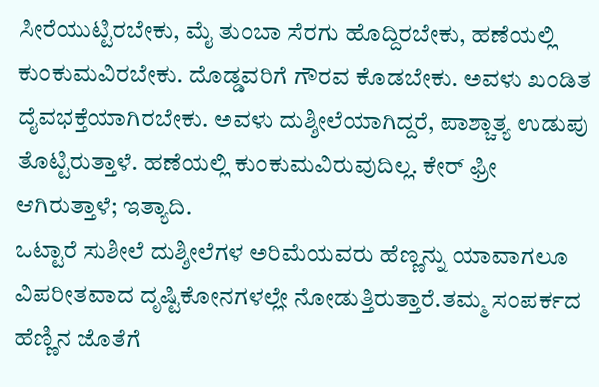ಸೀರೆಯುಟ್ಟಿರಬೇಕು, ಮೈ ತುಂಬಾ ಸೆರಗು ಹೊದ್ದಿರಬೇಕು, ಹಣೆಯಲ್ಲಿ ಕುಂಕುಮವಿರಬೇಕು. ದೊಡ್ಡವರಿಗೆ ಗೌರವ ಕೊಡಬೇಕು. ಅವಳು ಖಂಡಿತ ದೈವಭಕ್ತೆಯಾಗಿರಬೇಕು. ಅವಳು ದುಶ್ಶೀಲೆಯಾಗಿದ್ದರೆ, ಪಾಶ್ಚಾತ್ಯ ಉಡುಪು ತೊಟ್ಟಿರುತ್ತಾಳೆ. ಹಣೆಯಲ್ಲಿ ಕುಂಕುಮವಿರುವುದಿಲ್ಲ. ಕೇರ್ ಫ್ರೀ ಆಗಿರುತ್ತಾಳೆ; ಇತ್ಯಾದಿ.
ಒಟ್ಟಾರೆ ಸುಶೀಲೆ ದುಶ್ಶೀಲೆಗಳ ಅರಿಮೆಯವರು ಹೆಣ್ಣನ್ನು ಯಾವಾಗಲೂ ವಿಪರೀತವಾದ ದೃಷ್ಟಿಕೋನಗಳಲ್ಲೇ ನೋಡುತ್ತಿರುತ್ತಾರೆ.ತಮ್ಮ ಸಂಪರ್ಕದ ಹೆಣ್ಣಿನ ಜೊತೆಗೆ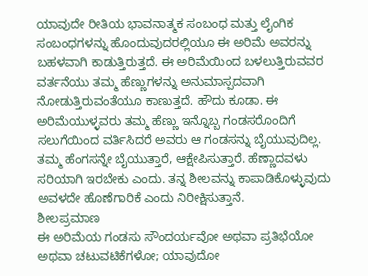ಯಾವುದೇ ರೀತಿಯ ಭಾವನಾತ್ಮಕ ಸಂಬಂಧ ಮತ್ತು ಲೈಂಗಿಕ ಸಂಬಂಧಗಳನ್ನು ಹೊಂದುವುದರಲ್ಲಿಯೂ ಈ ಅರಿಮೆ ಅವರನ್ನು ಬಹಳವಾಗಿ ಕಾಡುತ್ತಿರುತ್ತದೆ. ಈ ಅರಿಮೆಯಿಂದ ಬಳಲುತ್ತಿರುವವರ ವರ್ತನೆಯು ತಮ್ಮ ಹೆಣ್ಣುಗಳನ್ನು ಅನುಮಾಸ್ಪದವಾಗಿ ನೋಡುತ್ತಿರುವಂತೆಯೂ ಕಾಣುತ್ತದೆ. ಹೌದು ಕೂಡಾ. ಈ ಅರಿಮೆಯುಳ್ಳವರು ತಮ್ಮ ಹೆಣ್ಣು ಇನ್ನೊಬ್ಬ ಗಂಡಸರೊಂದಿಗೆ ಸಲುಗೆಯಿಂದ ವರ್ತಿಸಿದರೆ ಅವರು ಆ ಗಂಡಸನ್ನು ಬೈಯುವುದಿಲ್ಲ. ತಮ್ಮ ಹೆಂಗಸನ್ನೇ ಬೈಯುತ್ತಾರೆ, ಆಕ್ಷೇಪಿಸುತ್ತಾರೆ. ಹೆಣ್ಣಾದವಳು ಸರಿಯಾಗಿ ಇರಬೇಕು ಎಂದು. ತನ್ನ ಶೀಲವನ್ನು ಕಾಪಾಡಿಕೊಳ್ಳುವುದು ಅವಳದೇ ಹೊಣೆಗಾರಿಕೆ ಎಂದು ನಿರೀಕ್ಷಿಸುತ್ತಾನೆ.
ಶೀಲಪ್ರಮಾಣ
ಈ ಅರಿಮೆಯ ಗಂಡಸು ಸೌಂದರ್ಯವೋ ಅಥವಾ ಪ್ರತಿಭೆಯೋ ಅಥವಾ ಚಟುವಟಿಕೆಗಳೋ; ಯಾವುದೋ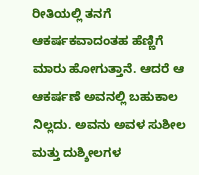ರೀತಿಯಲ್ಲಿ ತನಗೆ ಆಕರ್ಷಕವಾದಂತಹ ಹೆಣ್ಣಿಗೆ ಮಾರು ಹೋಗುತ್ತಾನೆ. ಆದರೆ ಆ ಆಕರ್ಷಣೆ ಅವನಲ್ಲಿ ಬಹುಕಾಲ ನಿಲ್ಲದು. ಅವನು ಅವಳ ಸುಶೀಲ ಮತ್ತು ದುಶ್ಶೀಲಗಳ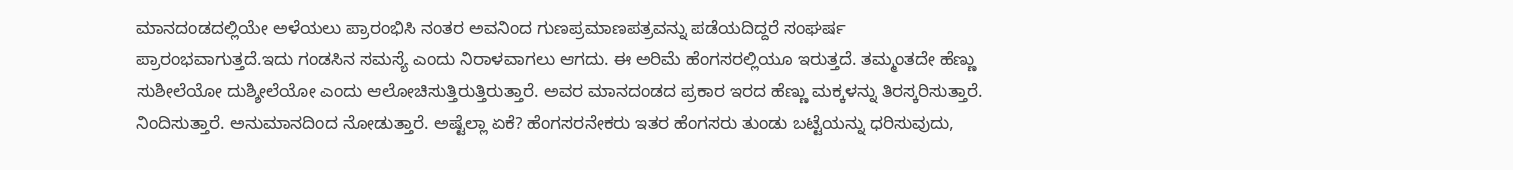ಮಾನದಂಡದಲ್ಲಿಯೇ ಅಳೆಯಲು ಪ್ರಾರಂಭಿಸಿ ನಂತರ ಅವನಿಂದ ಗುಣಪ್ರಮಾಣಪತ್ರವನ್ನು ಪಡೆಯದಿದ್ದರೆ ಸಂಘರ್ಷ ಪ್ರಾರಂಭವಾಗುತ್ತದೆ.ಇದು ಗಂಡಸಿನ ಸಮಸ್ಯೆ ಎಂದು ನಿರಾಳವಾಗಲು ಆಗದು. ಈ ಅರಿಮೆ ಹೆಂಗಸರಲ್ಲಿಯೂ ಇರುತ್ತದೆ. ತಮ್ಮಂತದೇ ಹೆಣ್ಣು ಸುಶೀಲೆಯೋ ದುಶ್ಶೀಲೆಯೋ ಎಂದು ಆಲೋಚಿಸುತ್ತಿರುತ್ತಿರುತ್ತಾರೆ. ಅವರ ಮಾನದಂಡದ ಪ್ರಕಾರ ಇರದ ಹೆಣ್ಣು ಮಕ್ಕಳನ್ನು ತಿರಸ್ಕರಿಸುತ್ತಾರೆ. ನಿಂದಿಸುತ್ತಾರೆ. ಅನುಮಾನದಿಂದ ನೋಡುತ್ತಾರೆ. ಅಷ್ಟೆಲ್ಲಾ ಏಕೆ? ಹೆಂಗಸರನೇಕರು ಇತರ ಹೆಂಗಸರು ತುಂಡು ಬಟ್ಟೆಯನ್ನು ಧರಿಸುವುದು,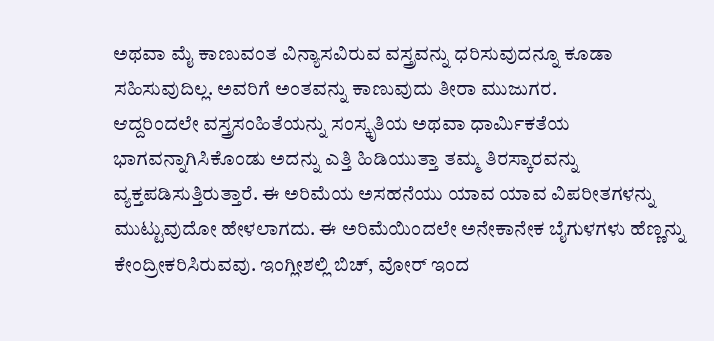ಅಥವಾ ಮೈ ಕಾಣುವಂತ ವಿನ್ಯಾಸವಿರುವ ವಸ್ತ್ರವನ್ನು ಧರಿಸುವುದನ್ನೂ ಕೂಡಾ ಸಹಿಸುವುದಿಲ್ಲ. ಅವರಿಗೆ ಅಂತವನ್ನು ಕಾಣುವುದು ತೀರಾ ಮುಜುಗರ.
ಆದ್ದರಿಂದಲೇ ವಸ್ತ್ರಸಂಹಿತೆಯನ್ನು ಸಂಸ್ಕೃತಿಯ ಅಥವಾ ಧಾರ್ಮಿಕತೆಯ ಭಾಗವನ್ನಾಗಿಸಿಕೊಂಡು ಅದನ್ನು ಎತ್ತಿ ಹಿಡಿಯುತ್ತಾ ತಮ್ಮ ತಿರಸ್ಕಾರವನ್ನು ವ್ಯಕ್ತಪಡಿಸುತ್ತಿರುತ್ತಾರೆ. ಈ ಅರಿಮೆಯ ಅಸಹನೆಯು ಯಾವ ಯಾವ ವಿಪರೀತಗಳನ್ನು ಮುಟ್ಟುವುದೋ ಹೇಳಲಾಗದು. ಈ ಅರಿಮೆಯಿಂದಲೇ ಅನೇಕಾನೇಕ ಬೈಗುಳಗಳು ಹೆಣ್ಣನ್ನು ಕೇಂದ್ರೀಕರಿಸಿರುವವು. ಇಂಗ್ಲೀಶಲ್ಲಿ ಬಿಚ್, ವೋರ್ ಇಂದ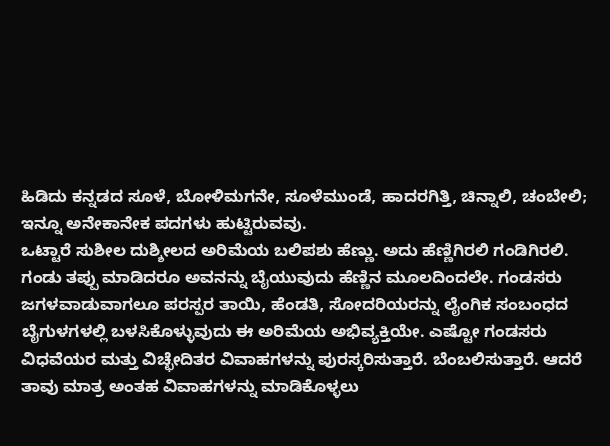ಹಿಡಿದು ಕನ್ನಡದ ಸೂಳೆ, ಬೋಳಿಮಗನೇ, ಸೂಳೆಮುಂಡೆ, ಹಾದರಗಿತ್ತಿ, ಚಿನ್ನಾಲಿ, ಚಂಬೇಲಿ; ಇನ್ನೂ ಅನೇಕಾನೇಕ ಪದಗಳು ಹುಟ್ಟಿರುವವು.
ಒಟ್ಟಾರೆ ಸುಶೀಲ ದುಶ್ಶೀಲದ ಅರಿಮೆಯ ಬಲಿಪಶು ಹೆಣ್ಣು. ಅದು ಹೆಣ್ಣಿಗಿರಲಿ ಗಂಡಿಗಿರಲಿ. ಗಂಡು ತಪ್ಪು ಮಾಡಿದರೂ ಅವನನ್ನು ಬೈಯುವುದು ಹೆಣ್ಣಿನ ಮೂಲದಿಂದಲೇ. ಗಂಡಸರು ಜಗಳವಾಡುವಾಗಲೂ ಪರಸ್ಪರ ತಾಯಿ, ಹೆಂಡತಿ, ಸೋದರಿಯರನ್ನು ಲೈಂಗಿಕ ಸಂಬಂಧದ ಬೈಗುಳಗಳಲ್ಲಿ ಬಳಸಿಕೊಳ್ಳುವುದು ಈ ಅರಿಮೆಯ ಅಭಿವ್ಯಕ್ತಿಯೇ. ಎಷ್ಟೋ ಗಂಡಸರು ವಿಧವೆಯರ ಮತ್ತು ವಿಚ್ಛೇದಿತರ ವಿವಾಹಗಳನ್ನು ಪುರಸ್ಕರಿಸುತ್ತಾರೆ. ಬೆಂಬಲಿಸುತ್ತಾರೆ. ಆದರೆ ತಾವು ಮಾತ್ರ ಅಂತಹ ವಿವಾಹಗಳನ್ನು ಮಾಡಿಕೊಳ್ಳಲು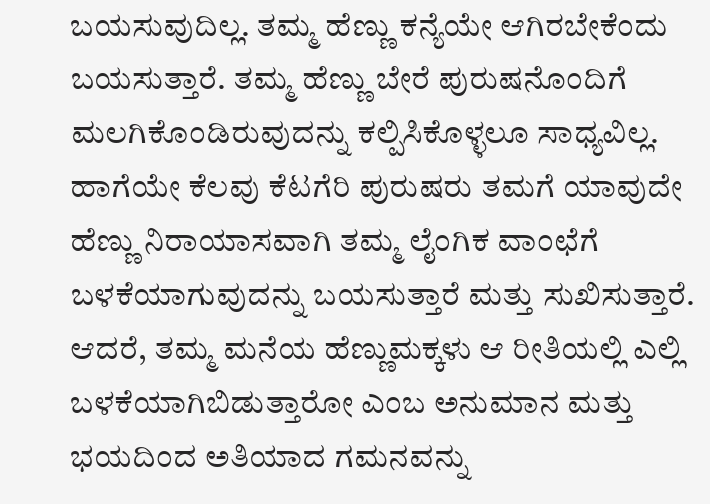ಬಯಸುವುದಿಲ್ಲ. ತಮ್ಮ ಹೆಣ್ಣು ಕನ್ಯೆಯೇ ಆಗಿರಬೇಕೆಂದು ಬಯಸುತ್ತಾರೆ. ತಮ್ಮ ಹೆಣ್ಣು ಬೇರೆ ಪುರುಷನೊಂದಿಗೆ ಮಲಗಿಕೊಂಡಿರುವುದನ್ನು ಕಲ್ಪಿಸಿಕೊಳ್ಳಲೂ ಸಾಧ್ಯವಿಲ್ಲ.
ಹಾಗೆಯೇ ಕೆಲವು ಕೆಟಗೆರಿ ಪುರುಷರು ತಮಗೆ ಯಾವುದೇ ಹೆಣ್ಣು ನಿರಾಯಾಸವಾಗಿ ತಮ್ಮ ಲೈಂಗಿಕ ವಾಂಛೆಗೆ ಬಳಕೆಯಾಗುವುದನ್ನು ಬಯಸುತ್ತಾರೆ ಮತ್ತು ಸುಖಿಸುತ್ತಾರೆ. ಆದರೆ, ತಮ್ಮ ಮನೆಯ ಹೆಣ್ಣುಮಕ್ಕಳು ಆ ರೀತಿಯಲ್ಲಿ ಎಲ್ಲಿ ಬಳಕೆಯಾಗಿಬಿಡುತ್ತಾರೋ ಎಂಬ ಅನುಮಾನ ಮತ್ತು ಭಯದಿಂದ ಅತಿಯಾದ ಗಮನವನ್ನು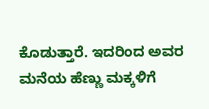ಕೊಡುತ್ತಾರೆ. ಇದರಿಂದ ಅವರ ಮನೆಯ ಹೆಣ್ಣು ಮಕ್ಕಳಿಗೆ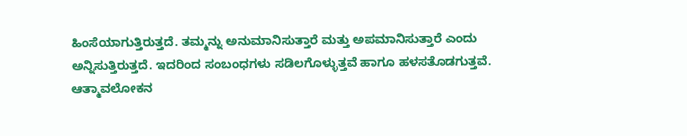ಹಿಂಸೆಯಾಗುತ್ತಿರುತ್ತದೆ. ತಮ್ಮನ್ನು ಅನುಮಾನಿಸುತ್ತಾರೆ ಮತ್ತು ಅಪಮಾನಿಸುತ್ತಾರೆ ಎಂದು ಅನ್ನಿಸುತ್ತಿರುತ್ತದೆ. ಇದರಿಂದ ಸಂಬಂಧಗಳು ಸಡಿಲಗೊಳ್ಳುತ್ತವೆ ಹಾಗೂ ಹಳಸತೊಡಗುತ್ತವೆ.
ಆತ್ಮಾವಲೋಕನ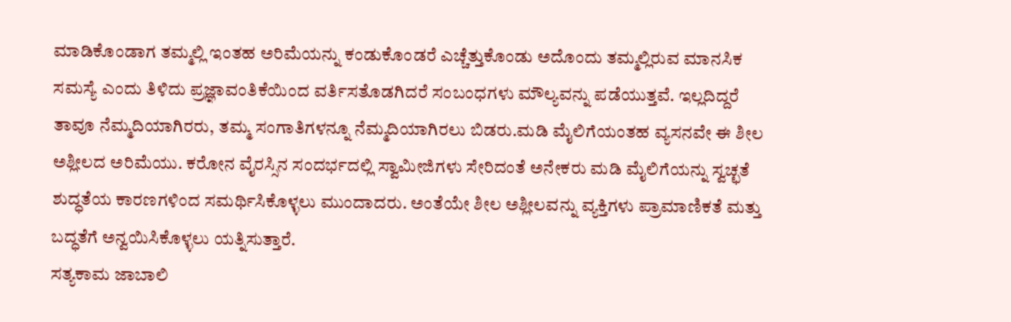ಮಾಡಿಕೊಂಡಾಗ ತಮ್ಮಲ್ಲಿ ಇಂತಹ ಅರಿಮೆಯನ್ನು ಕಂಡುಕೊಂಡರೆ ಎಚ್ಚೆತ್ತುಕೊಂಡು ಅದೊಂದು ತಮ್ಮಲ್ಲಿರುವ ಮಾನಸಿಕ ಸಮಸ್ಯೆ ಎಂದು ತಿಳಿದು ಪ್ರಜ್ಞಾವಂತಿಕೆಯಿಂದ ವರ್ತಿಸತೊಡಗಿದರೆ ಸಂಬಂಧಗಳು ಮೌಲ್ಯವನ್ನು ಪಡೆಯುತ್ತವೆ. ಇಲ್ಲದಿದ್ದರೆ ತಾವೂ ನೆಮ್ಮದಿಯಾಗಿರರು, ತಮ್ಮ ಸಂಗಾತಿಗಳನ್ನೂ ನೆಮ್ಮದಿಯಾಗಿರಲು ಬಿಡರು.ಮಡಿ ಮೈಲಿಗೆಯಂತಹ ವ್ಯಸನವೇ ಈ ಶೀಲ ಅಶ್ಲೀಲದ ಅರಿಮೆಯು. ಕರೋನ ವೈರಸ್ಸಿನ ಸಂದರ್ಭದಲ್ಲಿ ಸ್ವಾಮೀಜಿಗಳು ಸೇರಿದಂತೆ ಅನೇಕರು ಮಡಿ ಮೈಲಿಗೆಯನ್ನು ಸ್ವಚ್ಛತೆ ಶುದ್ಧತೆಯ ಕಾರಣಗಳಿಂದ ಸಮರ್ಥಿಸಿಕೊಳ್ಳಲು ಮುಂದಾದರು. ಅಂತೆಯೇ ಶೀಲ ಅಶ್ಲೀಲವನ್ನು ವ್ಯಕ್ತಿಗಳು ಪ್ರಾಮಾಣಿಕತೆ ಮತ್ತು ಬದ್ಧತೆಗೆ ಅನ್ವಯಿಸಿಕೊಳ್ಳಲು ಯತ್ನಿಸುತ್ತಾರೆ.
ಸತ್ಯಕಾಮ ಜಾಬಾಲಿ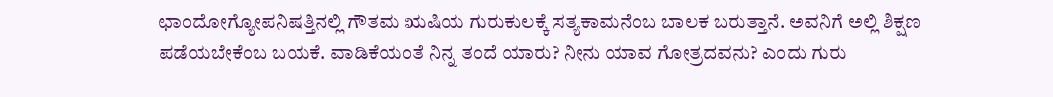ಛಾಂದೋಗ್ಯೋಪನಿಷತ್ತಿನಲ್ಲಿ ಗೌತಮ ಋಷಿಯ ಗುರುಕುಲಕ್ಕೆ ಸತ್ಯಕಾಮನೆಂಬ ಬಾಲಕ ಬರುತ್ತಾನೆ. ಅವನಿಗೆ ಅಲ್ಲಿ ಶಿಕ್ಷಣ ಪಡೆಯಬೇಕೆಂಬ ಬಯಕೆ. ವಾಡಿಕೆಯಂತೆ ನಿನ್ನ ತಂದೆ ಯಾರು? ನೀನು ಯಾವ ಗೋತ್ರದವನು? ಎಂದು ಗುರು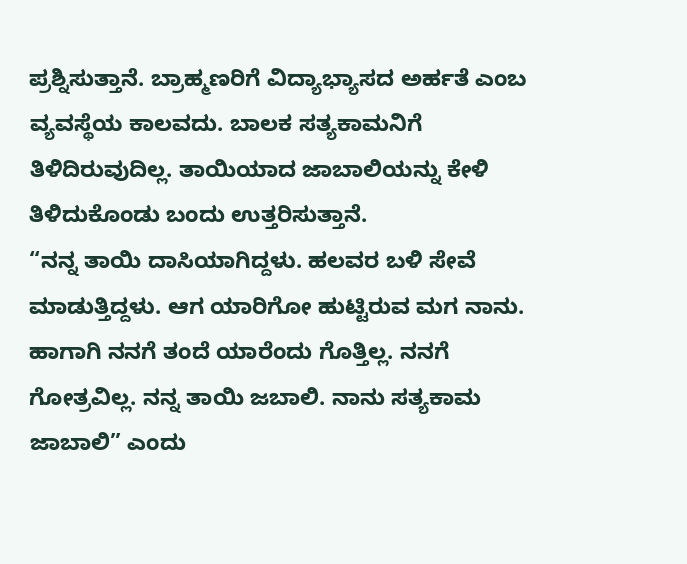ಪ್ರಶ್ನಿಸುತ್ತಾನೆ. ಬ್ರಾಹ್ಮಣರಿಗೆ ವಿದ್ಯಾಭ್ಯಾಸದ ಅರ್ಹತೆ ಎಂಬ ವ್ಯವಸ್ಥೆಯ ಕಾಲವದು. ಬಾಲಕ ಸತ್ಯಕಾಮನಿಗೆ ತಿಳಿದಿರುವುದಿಲ್ಲ. ತಾಯಿಯಾದ ಜಾಬಾಲಿಯನ್ನು ಕೇಳಿ ತಿಳಿದುಕೊಂಡು ಬಂದು ಉತ್ತರಿಸುತ್ತಾನೆ.
“ನನ್ನ ತಾಯಿ ದಾಸಿಯಾಗಿದ್ದಳು. ಹಲವರ ಬಳಿ ಸೇವೆ ಮಾಡುತ್ತಿದ್ದಳು. ಆಗ ಯಾರಿಗೋ ಹುಟ್ಟಿರುವ ಮಗ ನಾನು. ಹಾಗಾಗಿ ನನಗೆ ತಂದೆ ಯಾರೆಂದು ಗೊತ್ತಿಲ್ಲ. ನನಗೆ ಗೋತ್ರವಿಲ್ಲ. ನನ್ನ ತಾಯಿ ಜಬಾಲಿ. ನಾನು ಸತ್ಯಕಾಮ ಜಾಬಾಲಿ” ಎಂದು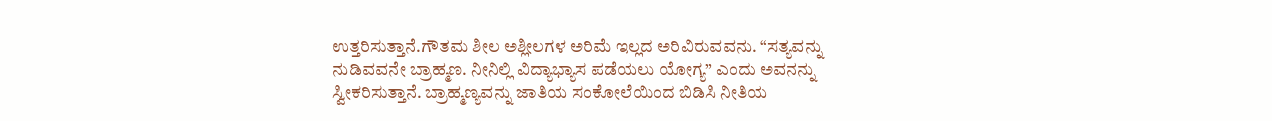ಉತ್ತರಿಸುತ್ತಾನೆ.ಗೌತಮ ಶೀಲ ಅಶ್ಲೀಲಗಳ ಅರಿಮೆ ಇಲ್ಲದ ಅರಿವಿರುವವನು. “ಸತ್ಯವನ್ನು ನುಡಿವವನೇ ಬ್ರಾಹ್ಮಣ. ನೀನಿಲ್ಲಿ ವಿದ್ಯಾಭ್ಯಾಸ ಪಡೆಯಲು ಯೋಗ್ಯ” ಎಂದು ಅವನನ್ನು ಸ್ವೀಕರಿಸುತ್ತಾನೆ. ಬ್ರಾಹ್ಮಣ್ಯವನ್ನು ಜಾತಿಯ ಸಂಕೋಲೆಯಿಂದ ಬಿಡಿಸಿ ನೀತಿಯ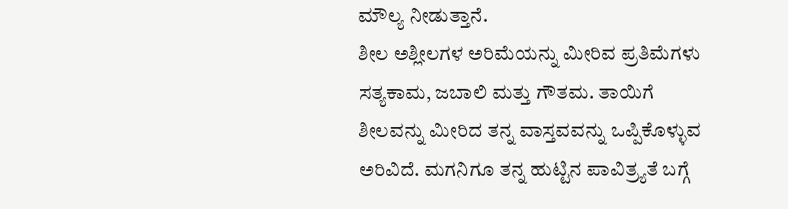ಮೌಲ್ಯ ನೀಡುತ್ತಾನೆ.
ಶೀಲ ಅಶ್ಲೀಲಗಳ ಅರಿಮೆಯನ್ನು ಮೀರಿವ ಪ್ರತಿಮೆಗಳು ಸತ್ಯಕಾಮ, ಜಬಾಲಿ ಮತ್ತು ಗೌತಮ. ತಾಯಿಗೆ ಶೀಲವನ್ನು ಮೀರಿದ ತನ್ನ ವಾಸ್ತವವನ್ನು ಒಪ್ಪಿಕೊಳ್ಳುವ ಅರಿವಿದೆ. ಮಗನಿಗೂ ತನ್ನ ಹುಟ್ಟಿನ ಪಾವಿತ್ರ್ಯತೆ ಬಗ್ಗೆ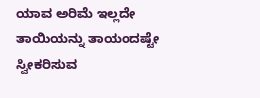ಯಾವ ಅರಿಮೆ ಇಲ್ಲದೇ ತಾಯಿಯನ್ನು ತಾಯಂದಷ್ಟೇ ಸ್ವೀಕರಿಸುವ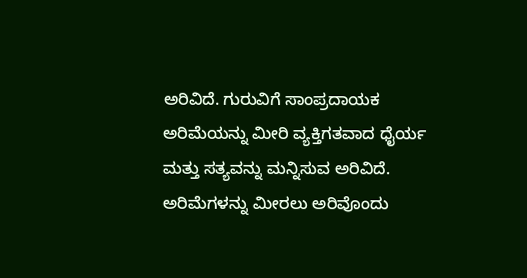ಅರಿವಿದೆ. ಗುರುವಿಗೆ ಸಾಂಪ್ರದಾಯಕ ಅರಿಮೆಯನ್ನು ಮೀರಿ ವ್ಯಕ್ತಿಗತವಾದ ಧೈರ್ಯ ಮತ್ತು ಸತ್ಯವನ್ನು ಮನ್ನಿಸುವ ಅರಿವಿದೆ.
ಅರಿಮೆಗಳನ್ನು ಮೀರಲು ಅರಿವೊಂದು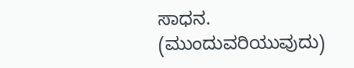ಸಾಧನ.
(ಮುಂದುವರಿಯುವುದು)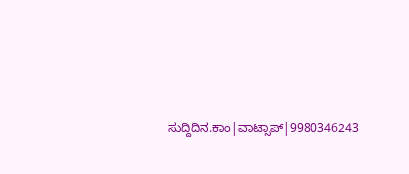ಸುದ್ದಿದಿನ.ಕಾಂ|ವಾಟ್ಸಾಪ್|9980346243